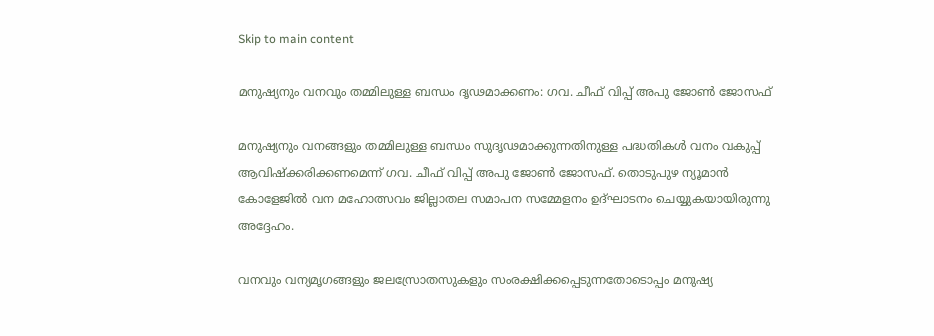Skip to main content

മനുഷ്യനും വനവും തമ്മിലുള്ള ബന്ധം ദൃഢമാക്കണം: ഗവ. ചീഫ് വിപ്പ് അപു ജോണ്‍ ജോസഫ്

മനുഷ്യനും വനങ്ങളും തമ്മിലുള്ള ബന്ധം സുദൃഢമാക്കുന്നതിനുള്ള പദ്ധതികള്‍ വനം വകുപ്പ് ആവിഷ്‌ക്കരിക്കണമെന്ന് ഗവ. ചീഫ് വിപ്പ് അപു ജോണ്‍ ജോസഫ്. തൊടുപുഴ ന്യൂമാന്‍ കോളേജില്‍ വന മഹോത്സവം ജില്ലാതല സമാപന സമ്മേളനം ഉദ്ഘാടനം ചെയ്യുകയായിരുന്നു അദ്ദേഹം.

വനവും വന്യമൃഗങ്ങളും ജലസ്രോതസുകളും സംരക്ഷിക്കപ്പെടുന്നതോടൊപ്പം മനുഷ്യ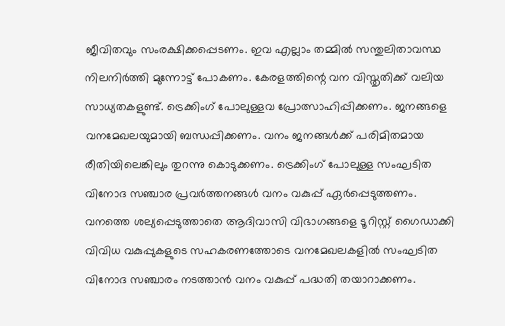ജീവിതവും സംരക്ഷിക്കപ്പെടണം. ഇവ എല്ലാം തമ്മില്‍ സന്തുലിതാവസ്ഥ നിലനിര്‍ത്തി മുന്നോട്ട് പോകണം. കേരളത്തിന്റെ വന വിസ്തൃതിക്ക് വലിയ സാധ്യതകളുണ്ട്. ട്രെക്കിംഗ് പോലുള്ളവ പ്രോത്സാഹിപ്പിക്കണം. ജനങ്ങളെ വനമേഖലയുമായി ബന്ധപ്പിക്കണം. വനം ജനങ്ങള്‍ക്ക് പരിമിതമായ രീതിയിലെങ്കിലും തുറന്നു കൊടുക്കണം. ട്രെക്കിംഗ് പോലുള്ള സംഘടിത വിനോദ സഞ്ചാര പ്രവര്‍ത്തനങ്ങള്‍ വനം വകുപ്പ് ഏര്‍പ്പെടുത്തണം. വനത്തെ ശല്യപ്പെടുത്താതെ ആദിവാസി വിഭാഗങ്ങളെ ടൂറിസ്റ്റ് ഗൈഡാക്കി വിവിധ വകുപ്പുകളുടെ സഹകരണത്തോടെ വനമേഖലകളില്‍ സംഘടിത വിനോദ സഞ്ചാരം നടത്താന്‍ വനം വകുപ്പ് പദ്ധതി തയാറാക്കണം.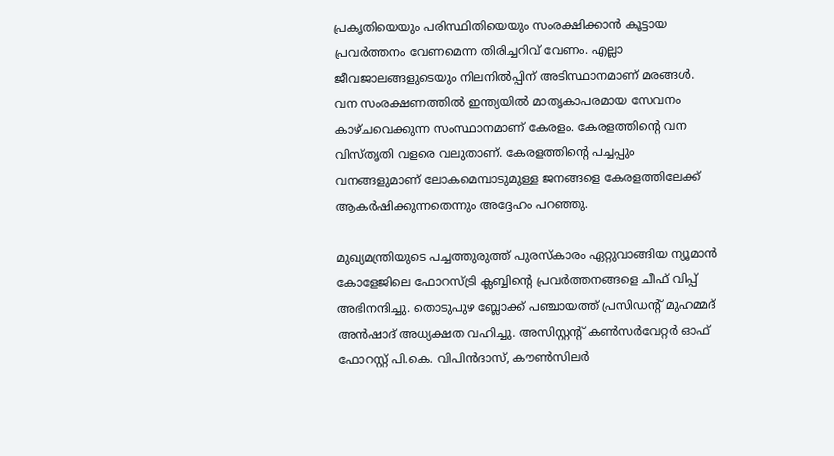പ്രകൃതിയെയും പരിസ്ഥിതിയെയും സംരക്ഷിക്കാന്‍ കൂട്ടായ പ്രവര്‍ത്തനം വേണമെന്ന തിരിച്ചറിവ് വേണം. എല്ലാ ജീവജാലങ്ങളുടെയും നിലനില്‍പ്പിന് അടിസ്ഥാനമാണ് മരങ്ങള്‍. വന സംരക്ഷണത്തില്‍ ഇന്ത്യയില്‍ മാതൃകാപരമായ സേവനം കാഴ്ചവെക്കുന്ന സംസ്ഥാനമാണ് കേരളം. കേരളത്തിന്റെ വന വിസ്തൃതി വളരെ വലുതാണ്. കേരളത്തിന്റെ പച്ചപ്പും വനങ്ങളുമാണ് ലോകമെമ്പാടുമുള്ള ജനങ്ങളെ കേരളത്തിലേക്ക് ആകര്‍ഷിക്കുന്നതെന്നും അദ്ദേഹം പറഞ്ഞു.

മുഖ്യമന്ത്രിയുടെ പച്ചത്തുരുത്ത് പുരസ്‌കാരം ഏറ്റുവാങ്ങിയ ന്യൂമാന്‍ കോളേജിലെ ഫോറസ്ട്രി ക്ലബ്ബിന്റെ പ്രവര്‍ത്തനങ്ങളെ ചീഫ് വിപ്പ് അഭിനന്ദിച്ചു. തൊടുപുഴ ബ്ലോക്ക് പഞ്ചായത്ത് പ്രസിഡന്റ് മുഹമ്മദ് അന്‍ഷാദ് അധ്യക്ഷത വഹിച്ചു. അസിസ്റ്റന്റ് കണ്‍സര്‍വേറ്റര്‍ ഓഫ് ഫോറസ്റ്റ് പി.കെ. വിപിന്‍ദാസ്, കൗണ്‍സിലര്‍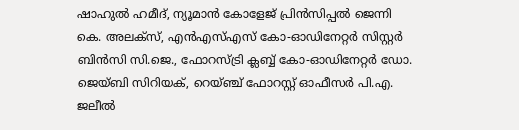ഷാഹുല്‍ ഹമീദ്, ന്യൂമാന്‍ കോളേജ് പ്രിന്‍സിപ്പല്‍ ജെന്നി കെ. അലക്‌സ്, എന്‍എസ്എസ് കോ-ഓഡിനേറ്റര്‍ സിസ്റ്റര്‍ ബിന്‍സി സി.ജെ., ഫോറസ്ട്രി ക്ലബ്ബ് കോ-ഓഡിനേറ്റര്‍ ഡോ. ജെയ്ബി സിറിയക്, റെയ്ഞ്ച് ഫോറസ്റ്റ് ഓഫീസര്‍ പി.എ. ജലീല്‍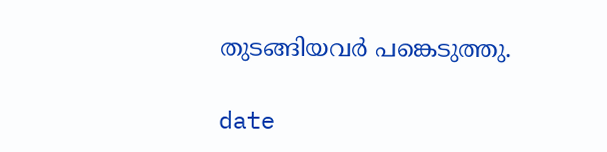തുടങ്ങിയവര്‍ പങ്കെടുത്തു.

date